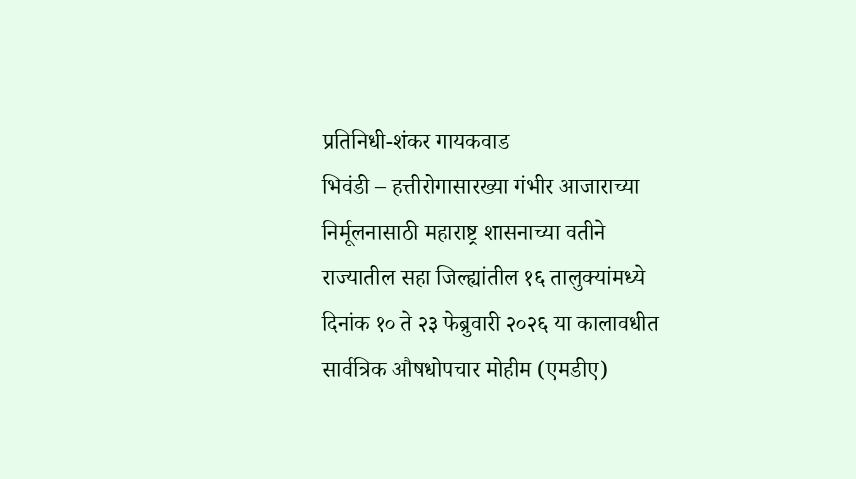प्रतिनिधी-शंकर गायकवाड
भिवंडी – हत्तीरोगासारख्या गंभीर आजाराच्या निर्मूलनासाठी महाराष्ट्र शासनाच्या वतीने राज्यातील सहा जिल्ह्यांतील १६ तालुक्यांमध्ये दिनांक १० ते २३ फेब्रुवारी २०२६ या कालावधीत सार्वत्रिक औषधोपचार मोहीम (एमडीए)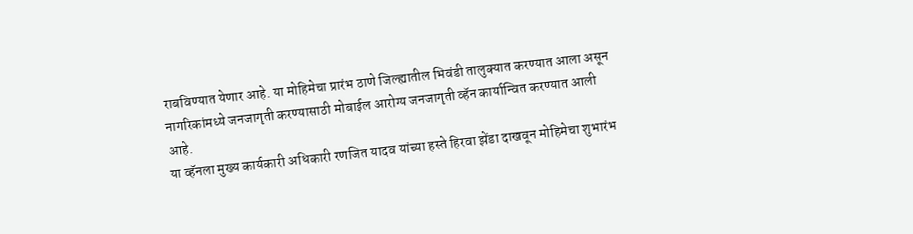राबविण्यात येणार आहे. या मोहिमेचा प्रारंभ ठाणे जिल्ह्यातील भिवंडी तालुक्यात करण्यात आला असून नागरिकांमध्ये जनजागृती करण्यासाठी मोबाईल आरोग्य जनजागृती व्हॅन कार्यान्वित करण्यात आली आहे.
या व्हॅनला मुख्य कार्यकारी अधिकारी रणजित यादव यांच्या हस्ते हिरवा झेंडा दाखवून मोहिमेचा शुभारंभ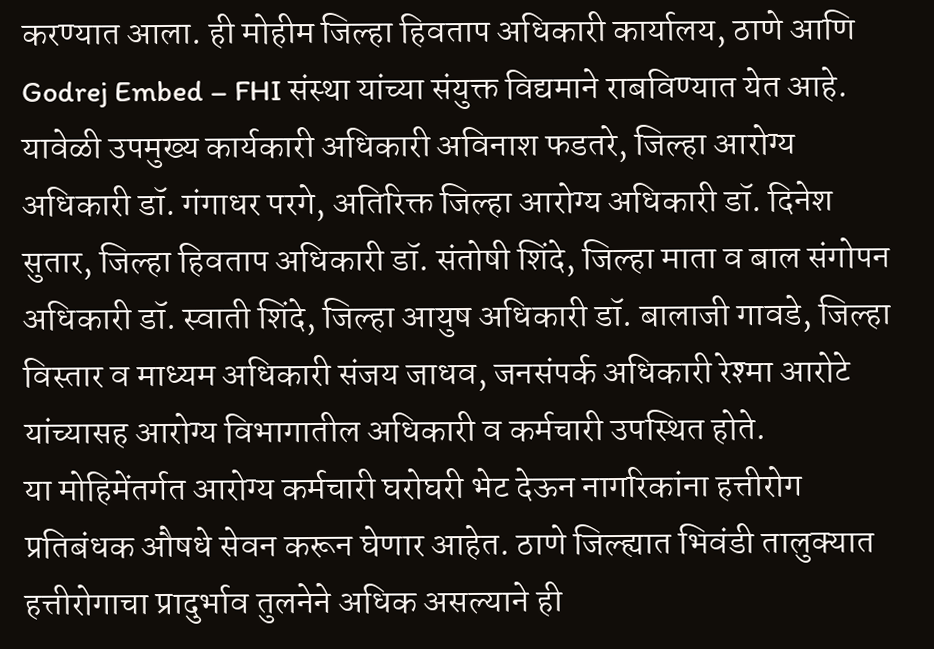करण्यात आला. ही मोहीम जिल्हा हिवताप अधिकारी कार्यालय, ठाणे आणि Godrej Embed – FHI संस्था यांच्या संयुक्त विद्यमाने राबविण्यात येत आहे.
यावेळी उपमुख्य कार्यकारी अधिकारी अविनाश फडतरे, जिल्हा आरोग्य अधिकारी डॉ. गंगाधर परगे, अतिरिक्त जिल्हा आरोग्य अधिकारी डॉ. दिनेश सुतार, जिल्हा हिवताप अधिकारी डॉ. संतोषी शिंदे, जिल्हा माता व बाल संगोपन अधिकारी डॉ. स्वाती शिंदे, जिल्हा आयुष अधिकारी डॉ. बालाजी गावडे, जिल्हा विस्तार व माध्यम अधिकारी संजय जाधव, जनसंपर्क अधिकारी रेश्मा आरोटे यांच्यासह आरोग्य विभागातील अधिकारी व कर्मचारी उपस्थित होते.
या मोहिमेंतर्गत आरोग्य कर्मचारी घरोघरी भेट देऊन नागरिकांना हत्तीरोग प्रतिबंधक औषधे सेवन करून घेणार आहेत. ठाणे जिल्ह्यात भिवंडी तालुक्यात हत्तीरोगाचा प्रादुर्भाव तुलनेने अधिक असल्याने ही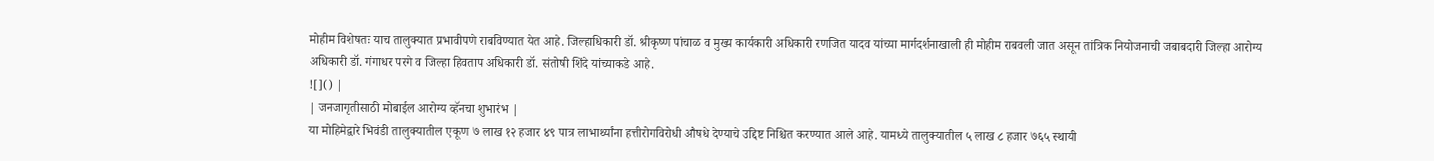मोहीम विशेषतः याच तालुक्यात प्रभावीपणे राबविण्यात येत आहे. जिल्हाधिकारी डॉ. श्रीकृष्ण पांचाळ व मुख्य कार्यकारी अधिकारी रणजित यादव यांच्या मार्गदर्शनाखाली ही मोहीम राबवली जात असून तांत्रिक नियोजनाची जबाबदारी जिल्हा आरोग्य अधिकारी डॉ. गंगाधर परगे व जिल्हा हिवताप अधिकारी डॉ. संतोषी शिंदे यांच्याकडे आहे.
![]() |
| जनजागृतीसाठी मोबाईल आरोग्य व्हॅनचा शुभारंभ |
या मोहिमेद्वारे भिवंडी तालुक्यातील एकूण ७ लाख १२ हजार ४९ पात्र लाभार्थ्यांना हत्तीरोगविरोधी औषधे देण्याचे उद्दिष्ट निश्चित करण्यात आले आहे. यामध्ये तालुक्यातील ५ लाख ८ हजार ७६५ स्थायी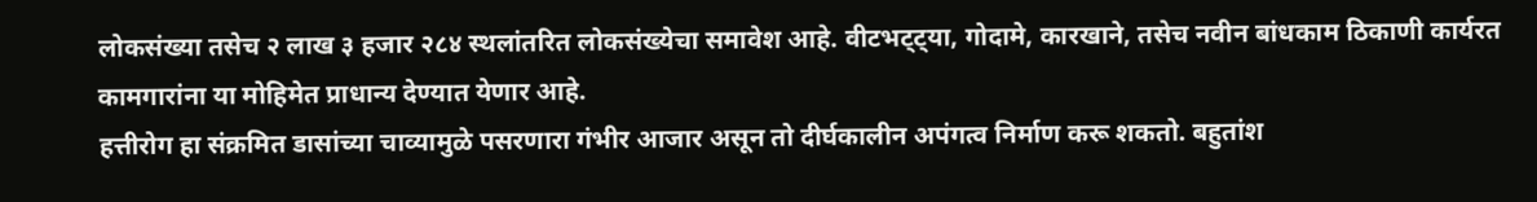लोकसंख्या तसेच २ लाख ३ हजार २८४ स्थलांतरित लोकसंख्येचा समावेश आहे. वीटभट्ट्या, गोदामे, कारखाने, तसेच नवीन बांधकाम ठिकाणी कार्यरत कामगारांना या मोहिमेत प्राधान्य देण्यात येणार आहे.
हत्तीरोग हा संक्रमित डासांच्या चाव्यामुळे पसरणारा गंभीर आजार असून तो दीर्घकालीन अपंगत्व निर्माण करू शकतो. बहुतांश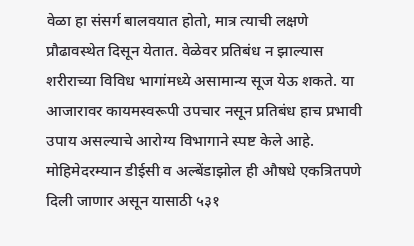वेळा हा संसर्ग बालवयात होतो, मात्र त्याची लक्षणे प्रौढावस्थेत दिसून येतात. वेळेवर प्रतिबंध न झाल्यास शरीराच्या विविध भागांमध्ये असामान्य सूज येऊ शकते. या आजारावर कायमस्वरूपी उपचार नसून प्रतिबंध हाच प्रभावी उपाय असल्याचे आरोग्य विभागाने स्पष्ट केले आहे.
मोहिमेदरम्यान डीईसी व अल्बेंडाझोल ही औषधे एकत्रितपणे दिली जाणार असून यासाठी ५३१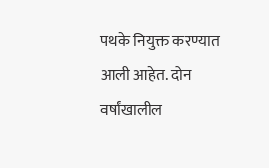पथके नियुक्त करण्यात आली आहेत. दोन वर्षांखालील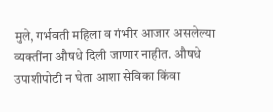मुले, गर्भवती महिला व गंभीर आजार असलेल्या व्यक्तींना औषधे दिली जाणार नाहीत. औषधे उपाशीपोटी न घेता आशा सेविका किंवा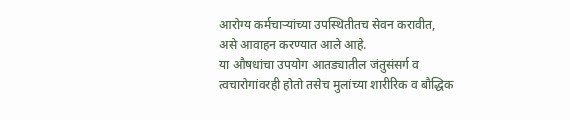आरोग्य कर्मचाऱ्यांच्या उपस्थितीतच सेवन करावीत, असे आवाहन करण्यात आले आहे.
या औषधांचा उपयोग आतड्यातील जंतुसंसर्ग व त्वचारोगांवरही होतो तसेच मुलांच्या शारीरिक व बौद्धिक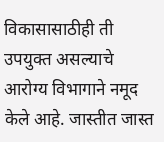विकासासाठीही ती उपयुक्त असल्याचे आरोग्य विभागाने नमूद केले आहे. जास्तीत जास्त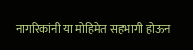नागरिकांनी या मोहिमेत सहभागी होऊन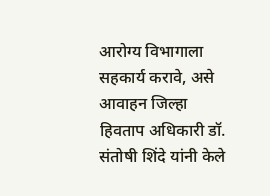आरोग्य विभागाला सहकार्य करावे, असे आवाहन जिल्हा हिवताप अधिकारी डॉ. संतोषी शिंदे यांनी केले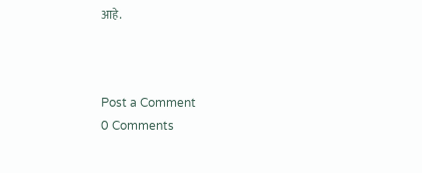आहे.



Post a Comment
0 Comments